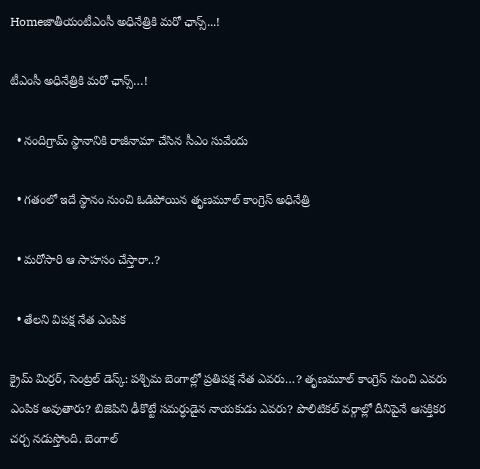Homeజాతీయంటీఎంసీ అధినేత్రికి మ‌రో ఛాన్స్‌...!

టీఎంసీ అధినేత్రికి మ‌రో ఛాన్స్‌…!

  • నందిగ్రామ్ స్థానానికి రాజీనామా చేసిన సీఎం సువేందు

  • గతంలో ఇదే స్థానం నుంచి ఓడిపోయిన తృణమూల్ కాంగ్రెస్ అధినేత్రి

  • మరోసారి ఆ సాహసం చేస్తారా..?

  • తేలని విపక్ష నేత ఎంపిక

క్రైమ్ మిర్రర్, సెంట్రల్ డెస్క్: పశ్చిమ బెంగాల్లో ప్రతిపక్ష నేత ఎవరు…? తృణమూల్ కాంగ్రెస్ నుంచి ఎవరు ఎంపిక అవుతారు? బిజెపిని ఢీకొట్టే సమర్ధుడైన నాయకుడు ఎవరు? పొలిటికల్ వర్గాల్లో దీనిపైనే ఆసక్తికర చర్చ నడుస్తోంది. బెంగాల్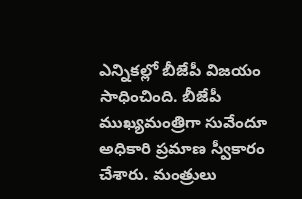ఎన్నికల్లో బీజేపీ విజయం సాధించింది. బీజేపీ ముఖ్యమంత్రిగా సువేందూ అధికారి ప్రమాణ స్వీకారం చేశారు. మంత్రులు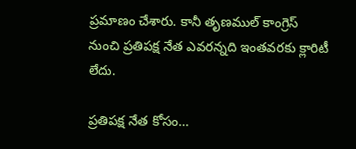ప్రమాణం చేశారు. కానీ తృణముల్ కాంగ్రెస్ నుంచి ప్రతిపక్ష నేత ఎవరన్నది ఇంతవరకు క్లారిటీ లేదు.

ప్రతిపక్ష నేత కోసం…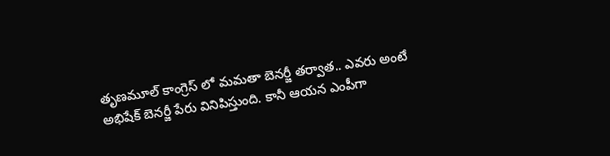తృణమూల్ కాంగ్రెస్ లో మమతా బెనర్జీ తర్వాత.. ఎవరు అంటే అభిషేక్ బెనర్జీ పేరు వినిపిస్తుంది. కానీ ఆయన ఎంపీగా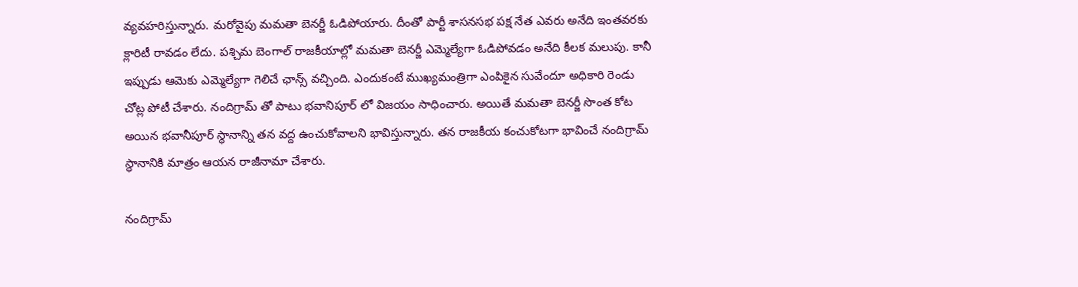వ్యవహరిస్తున్నారు. మరోవైపు మమతా బెనర్జీ ఓడిపోయారు. దీంతో పార్టీ శాసనసభ పక్ష నేత ఎవరు అనేది ఇంతవరకు క్లారిటీ రావడం లేదు. పశ్చిమ బెంగాల్ రాజకీయాల్లో మమతా బెనర్జీ ఎమ్మెల్యేగా ఓడిపోవడం అనేది కీలక మలుపు. కానీ ఇప్పుడు ఆమెకు ఎమ్మెల్యేగా గెలిచే ఛాన్స్ వచ్చింది. ఎందుకంటే ముఖ్యమంత్రిగా ఎంపికైన సువేందూ అధికారి రెండు చోట్ల పోటీ చేశారు. నందిగ్రామ్ తో పాటు భవానిపూర్ లో విజయం సాధించారు. అయితే మమతా బెనర్జీ సొంత కోట అయిన భవానీపూర్ స్థానాన్ని తన వద్ద ఉంచుకోవాలని భావిస్తున్నారు. తన రాజకీయ కంచుకోటగా భావించే నందిగ్రామ్ స్థానానికి మాత్రం ఆయన రాజీనామా చేశారు.

నందిగ్రామ్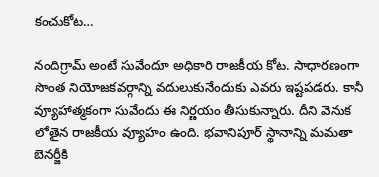కంచుకోట…

నందిగ్రామ్ అంటే సువేందూ అధికారి రాజకీయ కోట. సాధారణంగా సొంత నియోజకవర్గాన్ని వదులుకునేందుకు ఎవరు ఇష్టపడరు. కానీ వ్యూహాత్మకంగా సువేందు ఈ నిర్ణయం తీసుకున్నారు. దీని వెనుక లోతైన రాజకీయ వ్యూహం ఉంది. భవానిపూర్ స్థానాన్ని మమతా బెనర్జీకి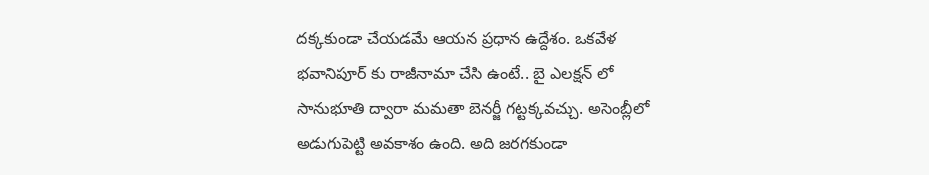దక్కకుండా చేయడమే ఆయన ప్రధాన ఉద్దేశం. ఒకవేళ భవానిపూర్ కు రాజీనామా చేసి ఉంటే.. బై ఎలక్షన్ లో సానుభూతి ద్వారా మమతా బెనర్జీ గట్టక్కవచ్చు. అసెంబ్లీలో అడుగుపెట్టి అవకాశం ఉంది. అది జరగకుండా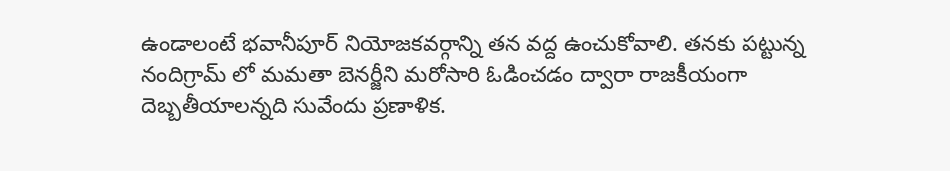ఉండాలంటే భవానీపూర్ నియోజకవర్గాన్ని తన వద్ద ఉంచుకోవాలి. తనకు పట్టున్న నందిగ్రామ్ లో మమతా బెనర్జీని మరోసారి ఓడించడం ద్వారా రాజకీయంగా దెబ్బతీయాలన్నది సువేందు ప్రణాళిక.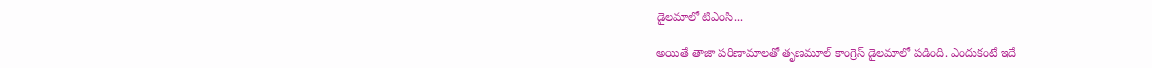డైలమాలో టిఎంసి...

అయితే తాజా పరిణామాలతో తృణమూల్ కాంగ్రెస్ డైలమాలో పడింది. ఎందుకంటే ఇదే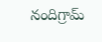నందిగ్రామ్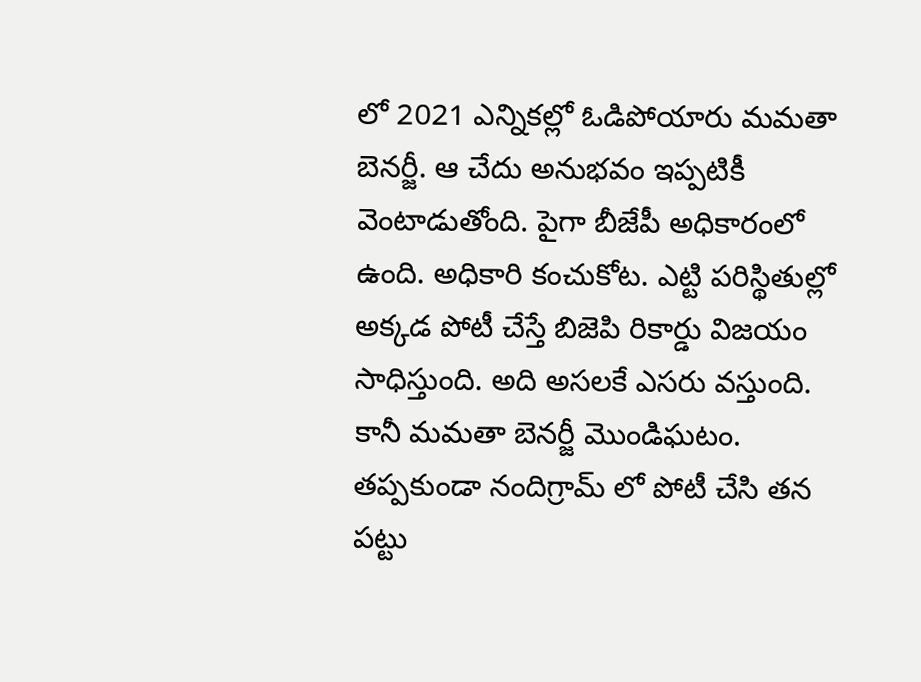లో 2021 ఎన్నికల్లో ఓడిపోయారు మమతా బెనర్జీ. ఆ చేదు అనుభవం ఇప్పటికీ వెంటాడుతోంది. పైగా బీజేపీ అధికారంలో ఉంది. అధికారి కంచుకోట. ఎట్టి పరిస్థితుల్లో అక్కడ పోటీ చేస్తే బిజెపి రికార్డు విజయం సాధిస్తుంది. అది అసలకే ఎసరు వస్తుంది. కానీ మమతా బెనర్జీ మొండిఘటం. తప్పకుండా నందిగ్రామ్ లో పోటీ చేసి తన పట్టు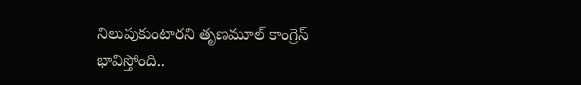నిలుపుకుంటారని తృణమూల్ కాంగ్రెస్ భావిస్తోంది..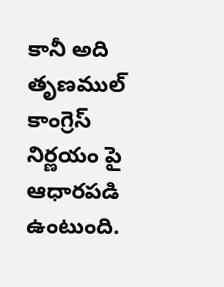కానీ అది తృణముల్ కాంగ్రెస్ నిర్ణయం పై ఆధారపడి ఉంటుంది.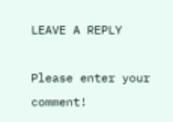LEAVE A REPLY

Please enter your comment!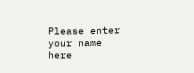Please enter your name here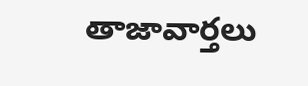తాజావార్తలు